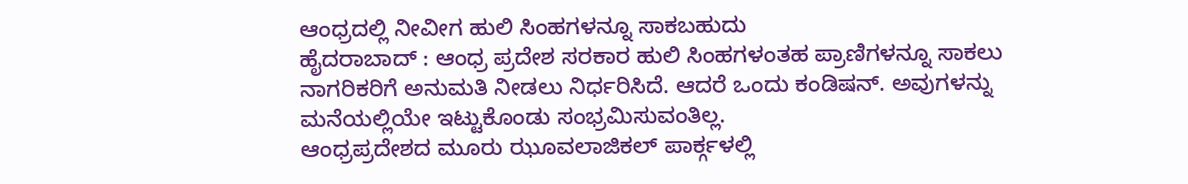ಆಂಧ್ರದಲ್ಲಿ ನೀವೀಗ ಹುಲಿ ಸಿಂಹಗಳನ್ನೂ ಸಾಕಬಹುದು
ಹೈದರಾಬಾದ್ : ಆಂಧ್ರ ಪ್ರದೇಶ ಸರಕಾರ ಹುಲಿ ಸಿಂಹಗಳಂತಹ ಪ್ರಾಣಿಗಳನ್ನೂ ಸಾಕಲು ನಾಗರಿಕರಿಗೆ ಅನುಮತಿ ನೀಡಲು ನಿರ್ಧರಿಸಿದೆ. ಆದರೆ ಒಂದು ಕಂಡಿಷನ್. ಅವುಗಳನ್ನು ಮನೆಯಲ್ಲಿಯೇ ಇಟ್ಟುಕೊಂಡು ಸಂಭ್ರಮಿಸುವಂತಿಲ್ಲ.
ಆಂಧ್ರಪ್ರದೇಶದ ಮೂರು ಝೂವಲಾಜಿಕಲ್ ಪಾರ್ಕ್ಗಳಲ್ಲಿ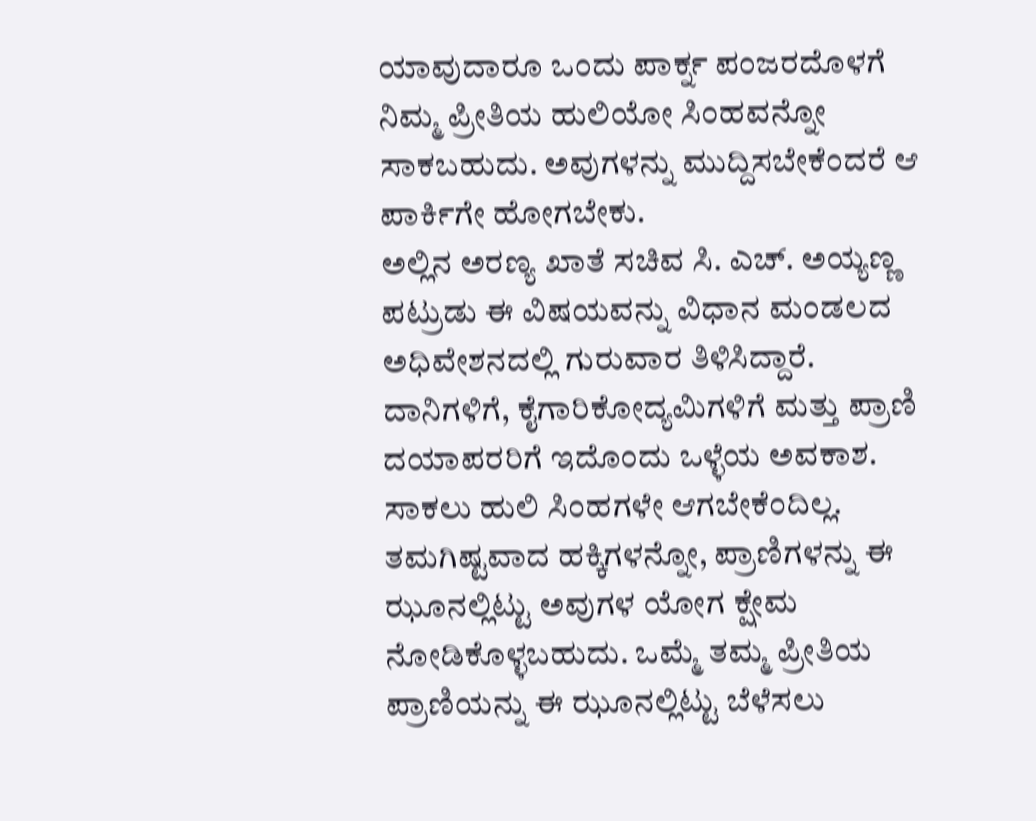ಯಾವುದಾರೂ ಒಂದು ಪಾರ್ಕ್ನ ಪಂಜರದೊಳಗೆ ನಿಮ್ಮ ಪ್ರೀತಿಯ ಹುಲಿಯೋ ಸಿಂಹವನ್ನೋ ಸಾಕಬಹುದು. ಅವುಗಳನ್ನು ಮುದ್ದಿಸಬೇಕೆಂದರೆ ಆ ಪಾರ್ಕಿಗೇ ಹೋಗಬೇಕು.
ಅಲ್ಲಿನ ಅರಣ್ಯ ಖಾತೆ ಸಚಿವ ಸಿ. ಎಚ್. ಅಯ್ಯಣ್ಣ ಪಟ್ರುಡು ಈ ವಿಷಯವನ್ನು ವಿಧಾನ ಮಂಡಲದ ಅಧಿವೇಶನದಲ್ಲಿ ಗುರುವಾರ ತಿಳಿಸಿದ್ದಾರೆ. ದಾನಿಗಳಿಗೆ, ಕೈಗಾರಿಕೋದ್ಯಮಿಗಳಿಗೆ ಮತ್ತು ಪ್ರಾಣಿ ದಯಾಪರರಿಗೆ ಇದೊಂದು ಒಳ್ಳೆಯ ಅವಕಾಶ. ಸಾಕಲು ಹುಲಿ ಸಿಂಹಗಳೇ ಆಗಬೇಕೆಂದಿಲ್ಲ. ತಮಗಿಷ್ಟವಾದ ಹಕ್ಕಿಗಳನ್ನೋ, ಪ್ರಾಣಿಗಳನ್ನು ಈ ಝೂನಲ್ಲಿಟ್ಟು ಅವುಗಳ ಯೋಗ ಕ್ಷೇಮ ನೋಡಿಕೊಳ್ಳಬಹುದು. ಒಮ್ಮೆ ತಮ್ಮ ಪ್ರೀತಿಯ ಪ್ರಾಣಿಯನ್ನು ಈ ಝೂನಲ್ಲಿಟ್ಟು ಬೆಳೆಸಲು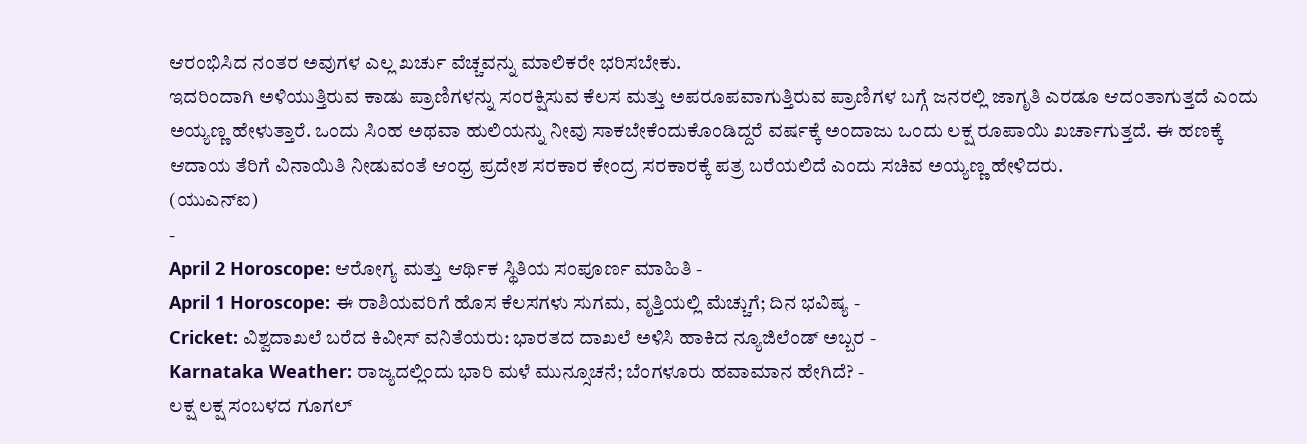ಆರಂಭಿಸಿದ ನಂತರ ಅವುಗಳ ಎಲ್ಲ ಖರ್ಚು ವೆಚ್ಚವನ್ನು ಮಾಲಿಕರೇ ಭರಿಸಬೇಕು.
ಇದರಿಂದಾಗಿ ಅಳಿಯುತ್ತಿರುವ ಕಾಡು ಪ್ರಾಣಿಗಳನ್ನು ಸಂರಕ್ಷಿಸುವ ಕೆಲಸ ಮತ್ತು ಅಪರೂಪವಾಗುತ್ತಿರುವ ಪ್ರಾಣಿಗಳ ಬಗ್ಗೆ ಜನರಲ್ಲಿ ಜಾಗೃತಿ ಎರಡೂ ಆದಂತಾಗುತ್ತದೆ ಎಂದು ಅಯ್ಯಣ್ಣ ಹೇಳುತ್ತಾರೆ. ಒಂದು ಸಿಂಹ ಅಥವಾ ಹುಲಿಯನ್ನು ನೀವು ಸಾಕಬೇಕೆಂದುಕೊಂಡಿದ್ದರೆ ವರ್ಷಕ್ಕೆ ಅಂದಾಜು ಒಂದು ಲಕ್ಷ ರೂಪಾಯಿ ಖರ್ಚಾಗುತ್ತದೆ. ಈ ಹಣಕ್ಕೆ ಆದಾಯ ತೆರಿಗೆ ವಿನಾಯಿತಿ ನೀಡುವಂತೆ ಆಂಧ್ರ ಪ್ರದೇಶ ಸರಕಾರ ಕೇಂದ್ರ ಸರಕಾರಕ್ಕೆ ಪತ್ರ ಬರೆಯಲಿದೆ ಎಂದು ಸಚಿವ ಅಯ್ಯಣ್ಣ ಹೇಳಿದರು.
(ಯುಎನ್ಐ)
-
April 2 Horoscope: ಆರೋಗ್ಯ ಮತ್ತು ಆರ್ಥಿಕ ಸ್ಥಿತಿಯ ಸಂಪೂರ್ಣ ಮಾಹಿತಿ -
April 1 Horoscope: ಈ ರಾಶಿಯವರಿಗೆ ಹೊಸ ಕೆಲಸಗಳು ಸುಗಮ, ವೃತ್ತಿಯಲ್ಲಿ ಮೆಚ್ಚುಗೆ; ದಿನ ಭವಿಷ್ಯ -
Cricket: ವಿಶ್ವದಾಖಲೆ ಬರೆದ ಕಿವೀಸ್ ವನಿತೆಯರು: ಭಾರತದ ದಾಖಲೆ ಅಳಿಸಿ ಹಾಕಿದ ನ್ಯೂಜಿಲೆಂಡ್ ಅಬ್ಬರ -
Karnataka Weather: ರಾಜ್ಯದಲ್ಲಿಂದು ಭಾರಿ ಮಳೆ ಮುನ್ಸೂಚನೆ; ಬೆಂಗಳೂರು ಹವಾಮಾನ ಹೇಗಿದೆ? -
ಲಕ್ಷ ಲಕ್ಷ ಸಂಬಳದ ಗೂಗಲ್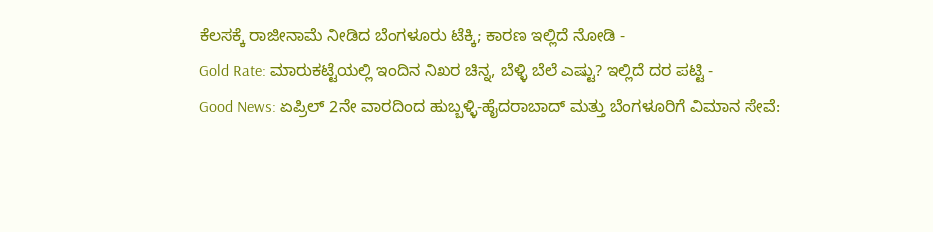ಕೆಲಸಕ್ಕೆ ರಾಜೀನಾಮೆ ನೀಡಿದ ಬೆಂಗಳೂರು ಟೆಕ್ಕಿ; ಕಾರಣ ಇಲ್ಲಿದೆ ನೋಡಿ -
Gold Rate: ಮಾರುಕಟ್ಟೆಯಲ್ಲಿ ಇಂದಿನ ನಿಖರ ಚಿನ್ನ, ಬೆಳ್ಳಿ ಬೆಲೆ ಎಷ್ಟು? ಇಲ್ಲಿದೆ ದರ ಪಟ್ಟಿ -
Good News: ಏಪ್ರಿಲ್ 2ನೇ ವಾರದಿಂದ ಹುಬ್ಬಳ್ಳಿ-ಹೈದರಾಬಾದ್ ಮತ್ತು ಬೆಂಗಳೂರಿಗೆ ವಿಮಾನ ಸೇವೆ: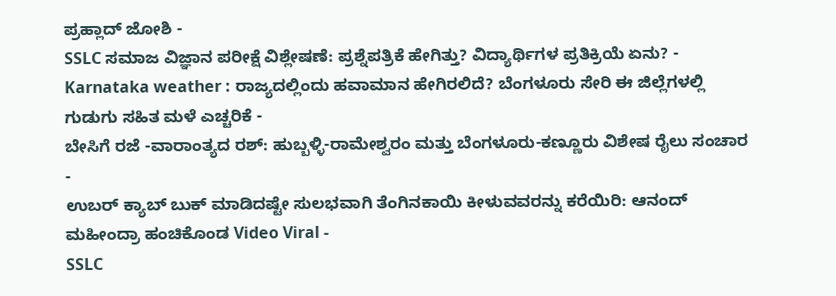ಪ್ರಹ್ಲಾದ್ ಜೋಶಿ -
SSLC ಸಮಾಜ ವಿಜ್ಞಾನ ಪರೀಕ್ಷೆ ವಿಶ್ಲೇಷಣೆ: ಪ್ರಶ್ನೆಪತ್ರಿಕೆ ಹೇಗಿತ್ತು? ವಿದ್ಯಾರ್ಥಿಗಳ ಪ್ರತಿಕ್ರಿಯೆ ಏನು? -
Karnataka weather : ರಾಜ್ಯದಲ್ಲಿಂದು ಹವಾಮಾನ ಹೇಗಿರಲಿದೆ? ಬೆಂಗಳೂರು ಸೇರಿ ಈ ಜಿಲ್ಲೆಗಳಲ್ಲಿ ಗುಡುಗು ಸಹಿತ ಮಳೆ ಎಚ್ಚರಿಕೆ -
ಬೇಸಿಗೆ ರಜೆ -ವಾರಾಂತ್ಯದ ರಶ್: ಹುಬ್ಬಳ್ಳಿ-ರಾಮೇಶ್ವರಂ ಮತ್ತು ಬೆಂಗಳೂರು-ಕಣ್ಣೂರು ವಿಶೇಷ ರೈಲು ಸಂಚಾರ -
ಉಬರ್ ಕ್ಯಾಬ್ ಬುಕ್ ಮಾಡಿದಷ್ಟೇ ಸುಲಭವಾಗಿ ತೆಂಗಿನಕಾಯಿ ಕೀಳುವವರನ್ನು ಕರೆಯಿರಿ: ಆನಂದ್ ಮಹೀಂದ್ರಾ ಹಂಚಿಕೊಂಡ Video Viral -
SSLC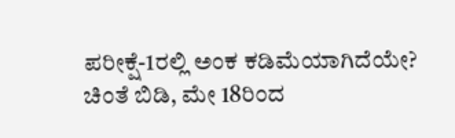ಪರೀಕ್ಷೆ-1ರಲ್ಲಿ ಅಂಕ ಕಡಿಮೆಯಾಗಿದೆಯೇ? ಚಿಂತೆ ಬಿಡಿ, ಮೇ 18ರಿಂದ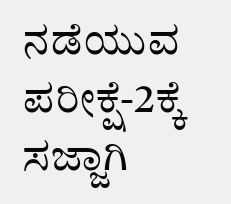ನಡೆಯುವ ಪರೀಕ್ಷೆ-2ಕ್ಕೆ ಸಜ್ಜಾಗಿ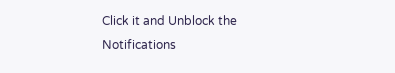Click it and Unblock the Notifications